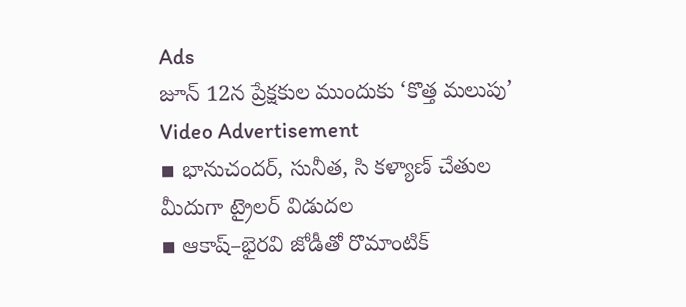Ads
జూన్ 12న ప్రేక్షకుల ముందుకు ‘కొత్త మలుపు’
Video Advertisement
▪ భానుచందర్, సునీత, సి కళ్యాణ్ చేతుల మీదుగా ట్రైలర్ విడుదల
▪ ఆకాష్–భైరవి జోడీతో రొమాంటిక్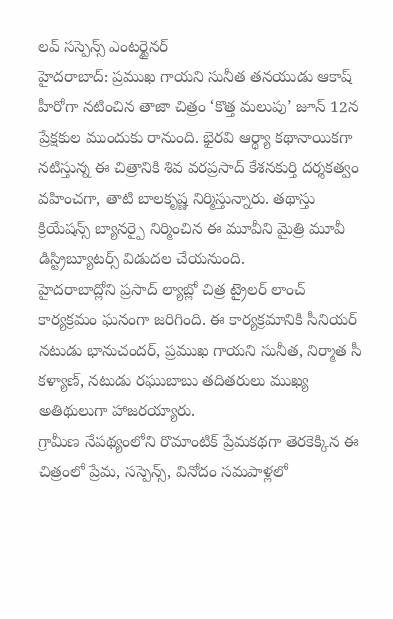లవ్ సస్పెన్స్ ఎంటర్టైనర్
హైదరాబాద్: ప్రముఖ గాయని సునీత తనయుడు ఆకాష్ హీరోగా నటించిన తాజా చిత్రం ‘కొత్త మలుపు’ జూన్ 12న ప్రేక్షకుల ముందుకు రానుంది. భైరవి ఆర్థ్యా కథానాయికగా నటిస్తున్న ఈ చిత్రానికి శివ వరప్రసాద్ కేశనకుర్తి దర్శకత్వం వహించగా, తాటి బాలకృష్ణ నిర్మిస్తున్నారు. తథాస్తు క్రియేషన్స్ బ్యానర్పై నిర్మించిన ఈ మూవీని మైత్రి మూవీ డిస్ట్రిబ్యూటర్స్ విడుదల చేయనుంది.
హైదరాబాద్లోని ప్రసాద్ ల్యాబ్లో చిత్ర ట్రైలర్ లాంచ్ కార్యక్రమం ఘనంగా జరిగింది. ఈ కార్యక్రమానికి సీనియర్ నటుడు భానుచందర్, ప్రముఖ గాయని సునీత, నిర్మాత సీ కళ్యాణ్, నటుడు రఘుబాబు తదితరులు ముఖ్య అతిథులుగా హాజరయ్యారు.
గ్రామీణ నేపథ్యంలోని రొమాంటిక్ ప్రేమకథగా తెరకెక్కిన ఈ చిత్రంలో ప్రేమ, సస్పెన్స్, వినోదం సమపాళ్లలో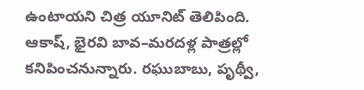ఉంటాయని చిత్ర యూనిట్ తెలిపింది. ఆకాష్, భైరవి బావ–మరదళ్ల పాత్రల్లో కనిపించనున్నారు. రఘుబాబు, పృథ్వీ,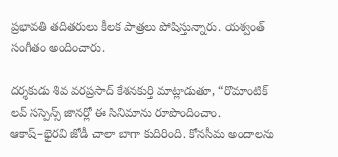ప్రభావతి తదితరులు కీలక పాత్రలు పోషిస్తున్నారు. యశ్వంత్ సంగీతం అందించారు.

దర్శకుడు శివ వరప్రసాద్ కేశనకుర్తి మాట్లాడుతూ, “రొమాంటిక్ లవ్ సస్పెన్స్ జానర్లో ఈ సినిమాను రూపొందించాం. ఆకాష్–భైరవి జోడీ చాలా బాగా కుదిరింది. కోనసీమ అందాలను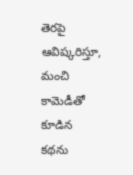తెరపై ఆవిష్కరిస్తూ, మంచి కామెడీతో కూడిన కథను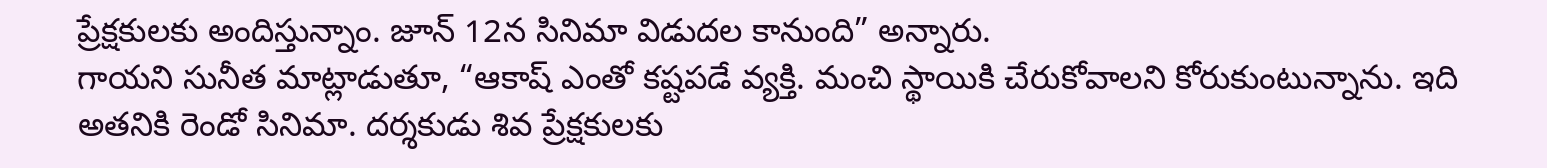ప్రేక్షకులకు అందిస్తున్నాం. జూన్ 12న సినిమా విడుదల కానుంది” అన్నారు.
గాయని సునీత మాట్లాడుతూ, “ఆకాష్ ఎంతో కష్టపడే వ్యక్తి. మంచి స్థాయికి చేరుకోవాలని కోరుకుంటున్నాను. ఇది అతనికి రెండో సినిమా. దర్శకుడు శివ ప్రేక్షకులకు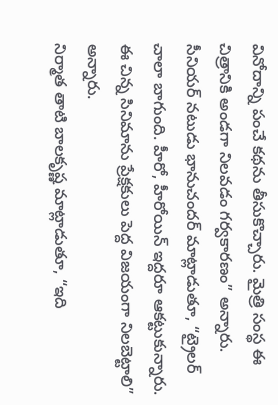వినోదాన్ని పంచే కథను తీసుకొచ్చారు. మైత్రి సంస్థ ఈ చిత్రానికి అండగా నిలవడం గర్వకారణం” అన్నారు.
సీనియర్ నటుడు భానుచందర్ మాట్లాడుతూ, “ట్రైలర్ చాలా బాగుంది. హీరో, హీరోయిన్ ఇద్దరూ ఆకట్టుకున్నారు. ఈ చిన్న సినిమాను ప్రేక్షకులు పెద్ద విజయంగా నిలబెట్టాలి” అన్నారు.
నిర్మాత తాటి బాలకృష్ణ మాట్లాడుతూ, “ఇది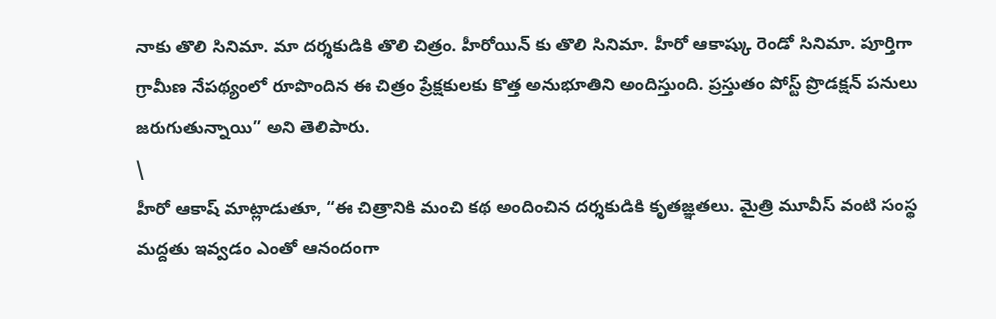నాకు తొలి సినిమా. మా దర్శకుడికి తొలి చిత్రం. హీరోయిన్ కు తొలి సినిమా. హీరో ఆకాష్కు రెండో సినిమా. పూర్తిగా గ్రామీణ నేపథ్యంలో రూపొందిన ఈ చిత్రం ప్రేక్షకులకు కొత్త అనుభూతిని అందిస్తుంది. ప్రస్తుతం పోస్ట్ ప్రొడక్షన్ పనులు జరుగుతున్నాయి” అని తెలిపారు.
\
హీరో ఆకాష్ మాట్లాడుతూ, “ఈ చిత్రానికి మంచి కథ అందించిన దర్శకుడికి కృతజ్ఞతలు. మైత్రి మూవీస్ వంటి సంస్థ మద్దతు ఇవ్వడం ఎంతో ఆనందంగా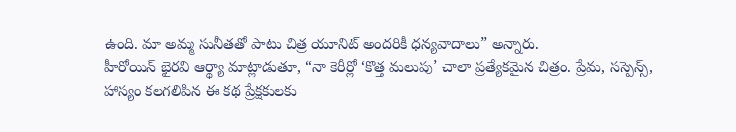ఉంది. మా అమ్మ సునీతతో పాటు చిత్ర యూనిట్ అందరికీ ధన్యవాదాలు” అన్నారు.
హీరోయిన్ భైరవి ఆర్థ్యా మాట్లాడుతూ, “నా కెరీర్లో ‘కొత్త మలుపు’ చాలా ప్రత్యేకమైన చిత్రం. ప్రేమ, సస్పెన్స్, హాస్యం కలగలిపిన ఈ కథ ప్రేక్షకులకు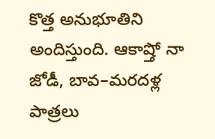కొత్త అనుభూతిని అందిస్తుంది. ఆకాష్తో నా జోడీ, బావ–మరదళ్ల పాత్రలు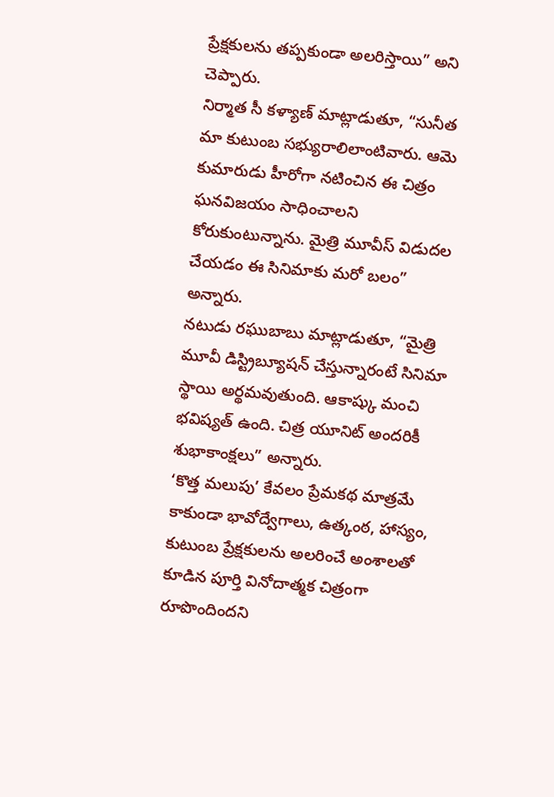ప్రేక్షకులను తప్పకుండా అలరిస్తాయి” అని చెప్పారు.
నిర్మాత సీ కళ్యాణ్ మాట్లాడుతూ, “సునీత మా కుటుంబ సభ్యురాలిలాంటివారు. ఆమె కుమారుడు హీరోగా నటించిన ఈ చిత్రం ఘనవిజయం సాధించాలని కోరుకుంటున్నాను. మైత్రి మూవీస్ విడుదల చేయడం ఈ సినిమాకు మరో బలం” అన్నారు.
నటుడు రఘుబాబు మాట్లాడుతూ, “మైత్రి మూవీ డిస్ట్రిబ్యూషన్ చేస్తున్నారంటే సినిమా స్థాయి అర్థమవుతుంది. ఆకాష్కు మంచి భవిష్యత్ ఉంది. చిత్ర యూనిట్ అందరికీ శుభాకాంక్షలు” అన్నారు.
‘కొత్త మలుపు’ కేవలం ప్రేమకథ మాత్రమే కాకుండా భావోద్వేగాలు, ఉత్కంఠ, హాస్యం, కుటుంబ ప్రేక్షకులను అలరించే అంశాలతో కూడిన పూర్తి వినోదాత్మక చిత్రంగా రూపొందిందని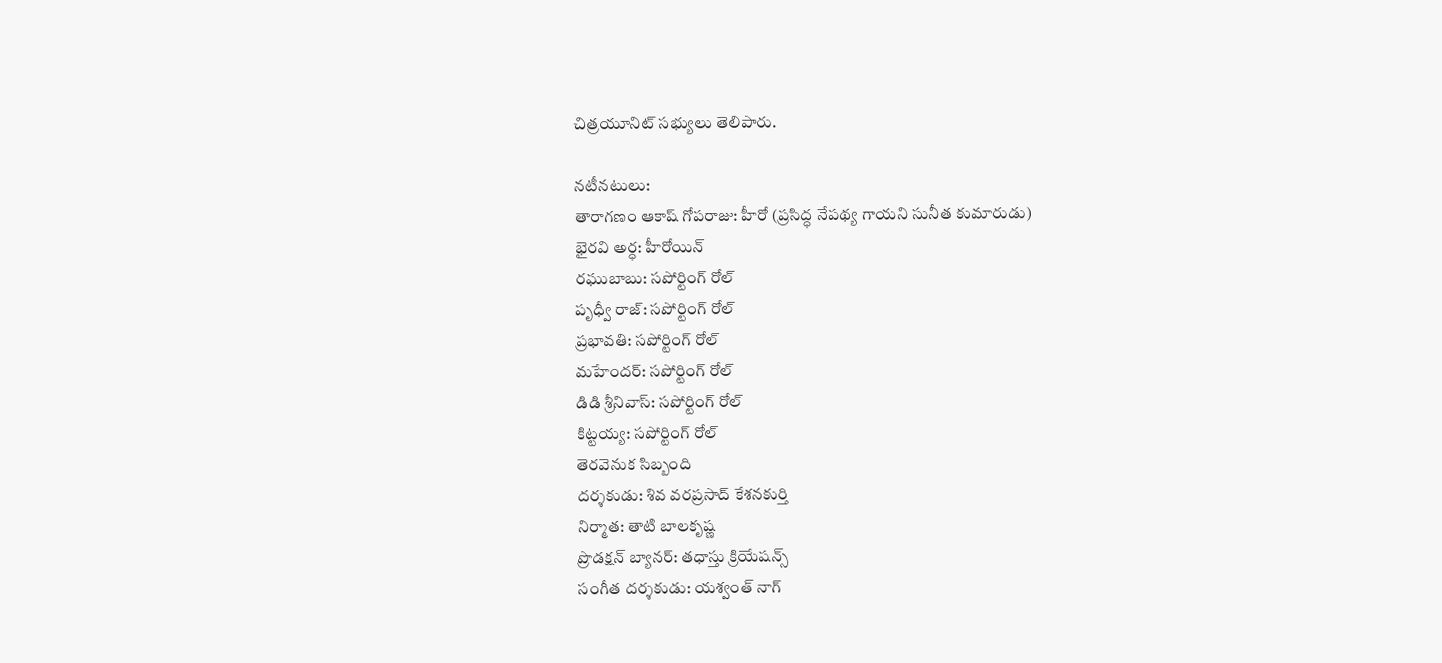చిత్రయూనిట్ సభ్యులు తెలిపారు.

నటీనటులు:
తారాగణం ఆకాష్ గోపరాజు: హీరో (ప్రసిద్ధ నేపథ్య గాయని సునీత కుమారుడు)
భైరవి అర్ధ: హీరోయిన్
రఘుబాబు: సపోర్టింగ్ రోల్
పృధ్వీ రాజ్: సపోర్టింగ్ రోల్
ప్రభావతి: సపోర్టింగ్ రోల్
మహేందర్: సపోర్టింగ్ రోల్
డిడి శ్రీనివాస్: సపోర్టింగ్ రోల్
కిట్టయ్య: సపోర్టింగ్ రోల్
తెరవెనుక సిబ్బంది
దర్శకుడు: శివ వరప్రసాద్ కేశనకుర్తి
నిర్మాత: తాటి బాలకృష్ణ
ప్రొడక్షన్ బ్యానర్: తధాస్తు క్రియేషన్స్
సంగీత దర్శకుడు: యశ్వంత్ నాగ్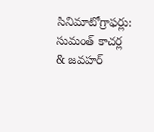సినిమాటోగ్రాఫర్లు: సుమంత్ కాచర్ల & జవహర్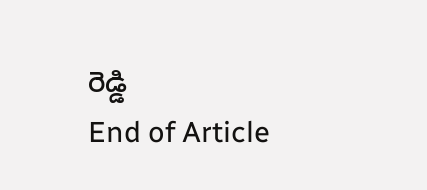రెడ్డి
End of Article